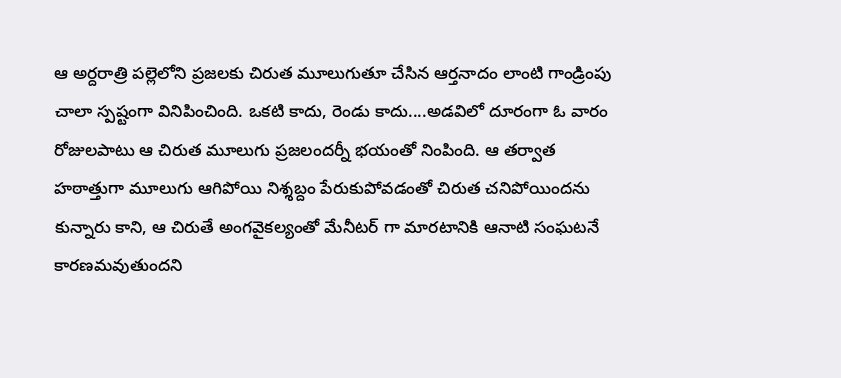ఆ అర్దరాత్రి పల్లెలోని ప్రజలకు చిరుత మూలుగుతూ చేసిన ఆర్తనాదం లాంటి గాండ్రింపు చాలా స్పష్టంగా వినిపించింది. ఒకటి కాదు, రెండు కాదు....అడవిలో దూరంగా ఓ వారం రోజులపాటు ఆ చిరుత మూలుగు ప్రజలందర్నీ భయంతో నింపింది. ఆ తర్వాత హఠాత్తుగా మూలుగు ఆగిపోయి నిశ్శబ్దం పేరుకుపోవడంతో చిరుత చనిపోయిందను కున్నారు కాని, ఆ చిరుతే అంగవైకల్యంతో మేనీటర్ గా మారటానికి ఆనాటి సంఘటనే కారణమవుతుందని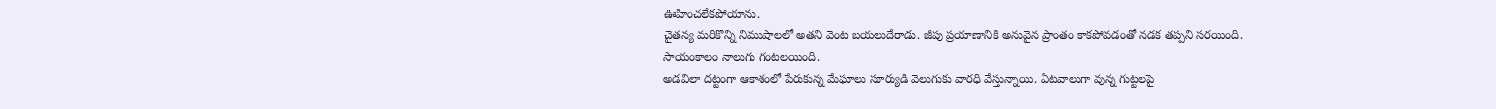ఊహించలేకపోయాను.
చైతన్య మరికొన్ని నిముషాలలో అతని వెంట బయలుదేరాడు. జీపు ప్రయాణానికి అనువైన ప్రాంతం కాకపోవడంతో నడక తప్పని సరయింది.
సాయంకాలం నాలుగు గంటలయింది.
అడవిలా దట్టంగా ఆకాశంలో పేరుకున్న మేఘాలు సూర్యుడి వెలుగుకు వారధి వేస్తున్నాయి. ఏటవాలుగా వున్న గుట్టలపై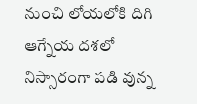నుంచి లోయలోకి దిగి ఆగ్నేయ దశలో నిస్సారంగా పడి వున్న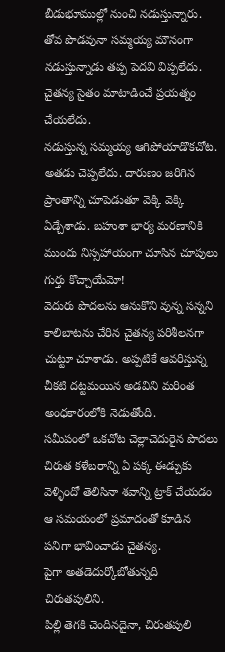బీడుభూముల్లో నుంచి నడుస్తున్నారు.
తోవ పొడవునా సమ్మయ్య మౌనంగా నడుస్తున్నాడు తప్ప పెదవి విప్పలేదు.
చైతన్య సైతం మాటాడించే ప్రయత్నం చేయలేదు.
నడుస్తున్న సమ్మయ్య ఆగిపోయాడొకచోట. అతడు చెప్పలేదు. దారుణం జరిగిన ప్రాంతాన్ని చూపెడుతూ వెక్కి వెక్కి ఏడ్చేశాడు. బహుశా భార్య మరణానికి ముందు నిస్సహాయంగా చూసిన చూపులు గుర్తు కొచ్చాయేమో!
వెదురు పొదలను ఆనుకొని వున్న సన్నని కాలిబాటను చేరిన చైతన్య పరిశీలనగా చుట్టూ చూశాడు. అప్పటికే ఆవరిస్తున్న చీకటి దట్టమయిన అడవిని మరింత అంధకారంలోకి నెడుతోంది.
సమీపంలో ఒకచోట చెల్లాచెదురైన పొదలు చిరుత కళేబరాన్ని ఏ పక్క ఈడ్చుకు వెళ్ళిందో తెలిసినా శవాన్ని ట్రాక్ చేయడం ఆ సమయంలో ప్రమాదంతో కూడిన పనిగా భావించాడు చైతన్య.
పైగా అతడెదుర్కోబోతున్నది చిరుతపులిని.
పిల్లి తెగకి చెందినదైనా, చిరుతపులి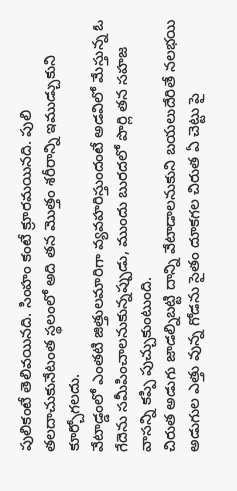పులికంటే తెలివయినది. సింహం కంటే క్రూరమయినది. పులి తలదాచుకునేటంత స్థలంలో అది తన మొత్తం శరీరాన్ని ఇముడ్చుకుని కూర్చోగలదు.
వేటాడ్డంలో ఎంతటి జిత్తులమారిగా వ్యవహరిస్తుందంటే అడవిలో మేస్తున్న ఓ గేదెను సమీపించాలనుకున్నప్పుడు, ముందు బురదలో పొర్లి తన సహజ వాసన్ని కప్పి పుచ్చుకుంటుంది.
చిరుత అడుగు జాడల్నిబట్టి దాన్ని వేటాడాలనుకుని బయలుదేరితే నలభయి అడుగుల ఎత్తు వున్న గోడను సైతం దూకగల చిరుత ఏ చెట్టు పై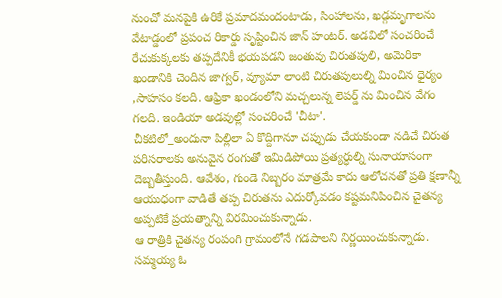నుంచో మనపైకి ఉరికే ప్రమాదమందంటాడు, సింహాలను, ఖడ్గమృగాలను వేటాడ్డంలో ప్రపంచ రికార్డు సృష్టించిన జాన్ హంటర్. అడవిలో సంచరించే రేచుకుక్కలకు తప్పదేనికీ భయపడని జంతువు చిరుతపులి, అమెరికా ఖండానికి చెందిన జాగ్వర్, వ్యూమా లాంటి చిరుతపులుల్ని మించిన ధైర్యం ,సాహసం కలది. ఆఫ్రికా ఖండంలోని మచ్చలున్న లెపర్డ్ ను మించిన వేగం గలది. ఇండియా అడవుల్లో సంచరించే 'చీటా'.
చీకటిలో_అందునా పిల్లిలా ఏ కొద్దిగానూ చప్పుడు చేయకుండా నడిచే చిరుత పరిసరాలకు అనువైన రంగుతో ఇమిడిపోయి ప్రత్యర్ధుల్ని సునాయాసంగా దెబ్బతీస్తుంది. ఆవేశం, గుండె నిబ్బరం మాత్రమే కాదు ఆలోచనతో ప్రతి క్షణాన్నీ ఆయుధంగా వాడితే తప్ప చిరుతను ఎదుర్కోవడం కష్టమనిపించిన చైతన్య అప్పటికే ప్రయత్నాన్ని విరమించుకున్నాడు.
ఆ రాత్రికి చైతన్య రంపంగి గ్రామంలోనే గడపాలని నిర్ణయించుకున్నాడు. సమ్మయ్య ఓ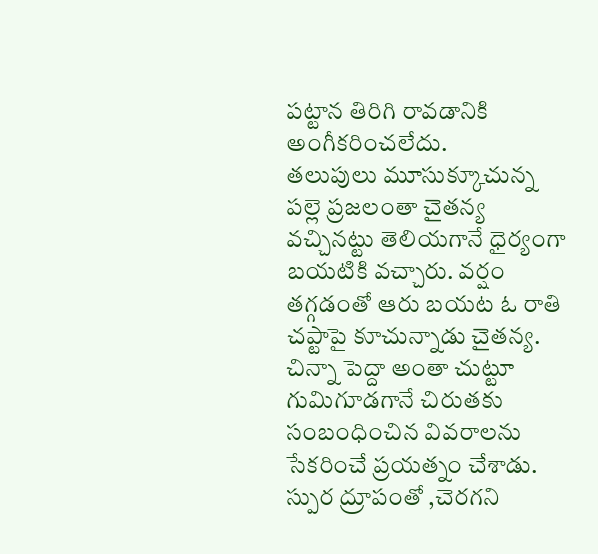పట్టాన తిరిగి రావడానికి అంగీకరించలేదు.
తలుపులు మూసుక్కూచున్న పల్లె ప్రజలంతా చైతన్య వచ్చినట్టు తెలియగానే ధైర్యంగా బయటికి వచ్చారు. వర్షం తగ్గడంతో ఆరు బయట ఓ రాతి చప్టాపై కూచున్నాడు చైతన్య. చిన్నా పెద్దా అంతా చుట్టూ గుమిగూడగానే చిరుతకు సంబంధించిన వివరాలను సేకరించే ప్రయత్నం చేశాడు.
స్పుర ద్రూపంతో ,చెరగని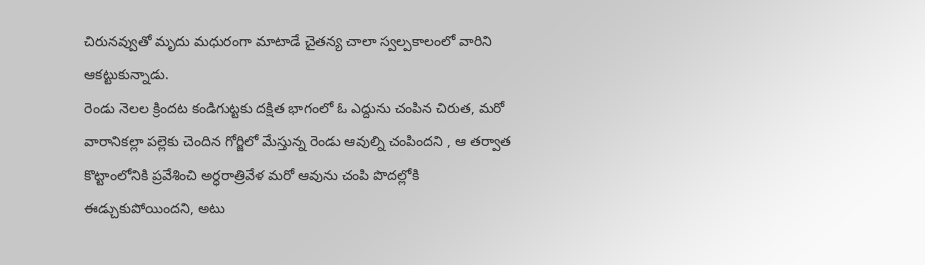చిరునవ్వుతో మృదు మధురంగా మాటాడే చైతన్య చాలా స్వల్పకాలంలో వారిని ఆకట్టుకున్నాడు.
రెండు నెలల క్రిందట కండిగుట్టకు దక్షిత భాగంలో ఓ ఎద్దును చంపిన చిరుత, మరో వారానికల్లా పల్లెకు చెందిన గోర్జిలో మేస్తున్న రెండు ఆవుల్ని చంపిందని , ఆ తర్వాత కొట్టాంలోనికి ప్రవేశించి అర్ధరాత్రివేళ మరో ఆవును చంపి పొదల్లోకి ఈడ్చుకుపోయిందని, అటు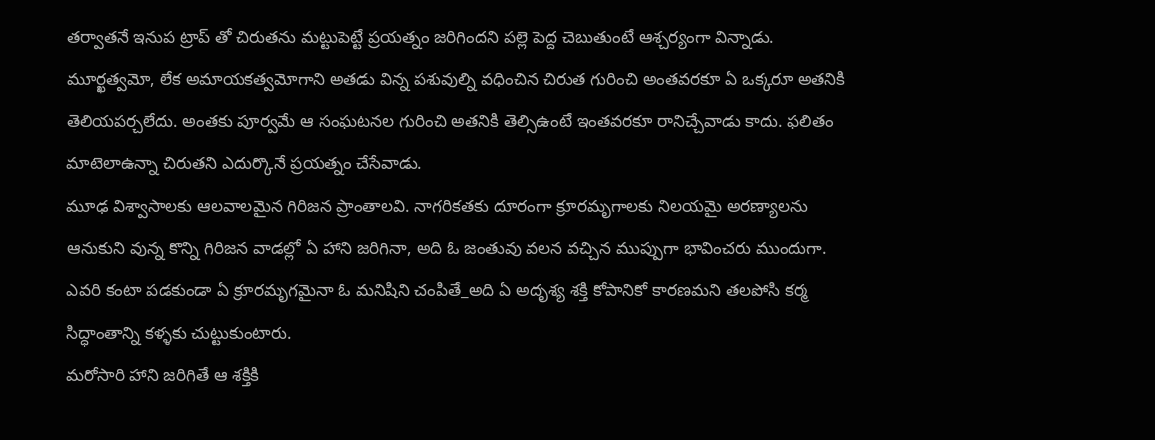తర్వాతనే ఇనుప ట్రాప్ తో చిరుతను మట్టుపెట్టే ప్రయత్నం జరిగిందని పల్లె పెద్ద చెబుతుంటే ఆశ్చర్యంగా విన్నాడు.
మూర్ఖత్వమో, లేక అమాయకత్వమోగాని అతడు విన్న పశువుల్ని వధించిన చిరుత గురించి అంతవరకూ ఏ ఒక్కరూ అతనికి తెలియపర్చలేదు. అంతకు పూర్వమే ఆ సంఘటనల గురించి అతనికి తెల్సిఉంటే ఇంతవరకూ రానిచ్చేవాడు కాదు. ఫలితం మాటెలాఉన్నా చిరుతని ఎదుర్కొనే ప్రయత్నం చేసేవాడు.
మూఢ విశ్వాసాలకు ఆలవాలమైన గిరిజన ప్రాంతాలవి. నాగరికతకు దూరంగా క్రూరమృగాలకు నిలయమై అరణ్యాలను ఆనుకుని వున్న కొన్ని గిరిజన వాడల్లో ఏ హాని జరిగినా, అది ఓ జంతువు వలన వచ్చిన ముప్పుగా భావించరు ముందుగా.
ఎవరి కంటా పడకుండా ఏ క్రూరమృగమైనా ఓ మనిషిని చంపితే_అది ఏ అదృశ్య శక్తి కోపానికో కారణమని తలపోసి కర్మ సిద్ధాంతాన్ని కళ్ళకు చుట్టుకుంటారు.
మరోసారి హాని జరిగితే ఆ శక్తికి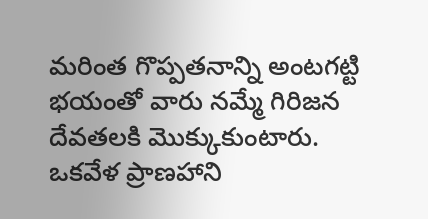మరింత గొప్పతనాన్ని అంటగట్టి భయంతో వారు నమ్మే గిరిజన దేవతలకి మొక్కుకుంటారు. ఒకవేళ ప్రాణహాని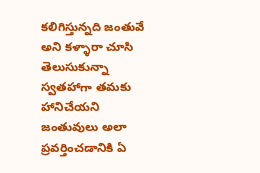కలిగిస్తున్నది జంతువే అని కళ్ళారా చూసి తెలుసుకున్నా స్వతహాగా తమకు హానిచేయని జంతువులు అలా ప్రవర్తించడానికి ఏ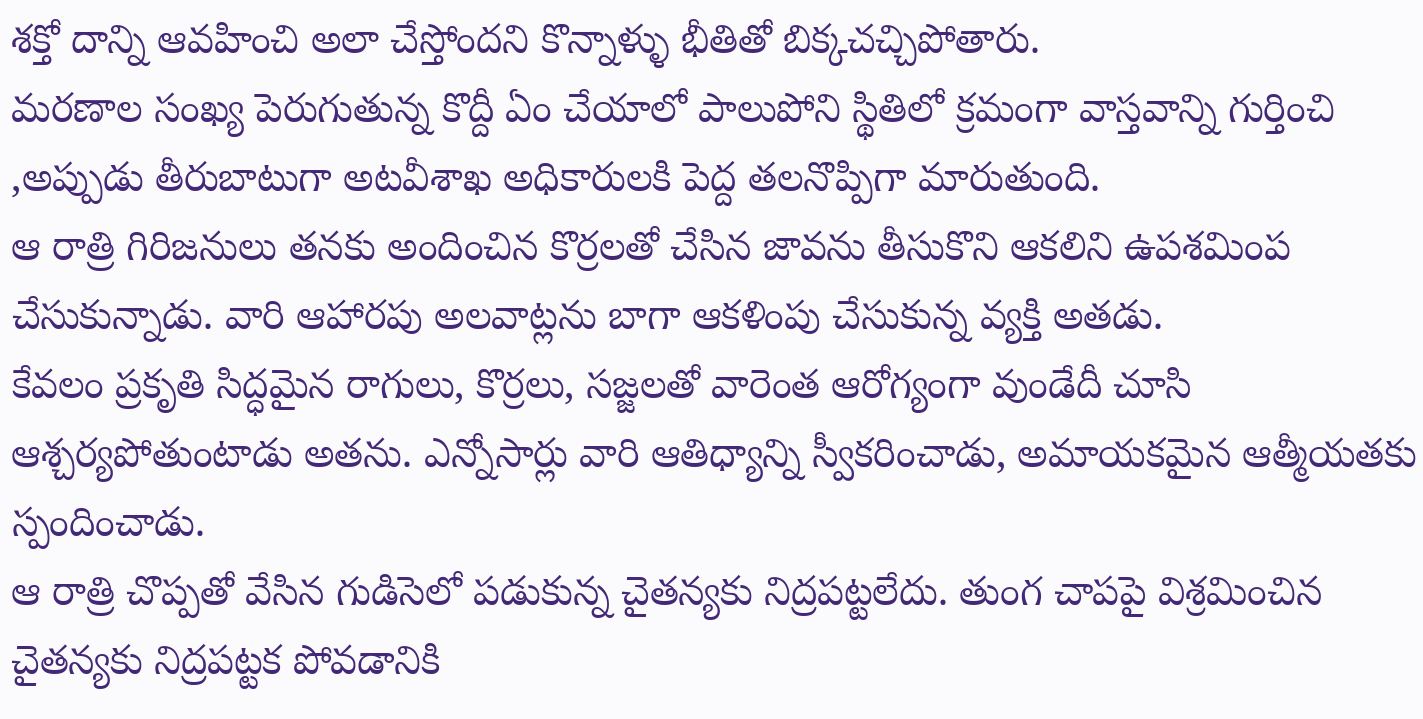శక్తో దాన్ని ఆవహించి అలా చేస్తోందని కొన్నాళ్ళు భీతితో బిక్కచచ్చిపోతారు.
మరణాల సంఖ్య పెరుగుతున్న కొద్దీ ఏం చేయాలో పాలుపోని స్థితిలో క్రమంగా వాస్తవాన్ని గుర్తించి ,అప్పుడు తీరుబాటుగా అటవీశాఖ అధికారులకి పెద్ద తలనొప్పిగా మారుతుంది.
ఆ రాత్రి గిరిజనులు తనకు అందించిన కొర్రలతో చేసిన జావను తీసుకొని ఆకలిని ఉపశమింప చేసుకున్నాడు. వారి ఆహారపు అలవాట్లను బాగా ఆకళింపు చేసుకున్న వ్యక్తి అతడు.
కేవలం ప్రకృతి సిద్ధమైన రాగులు, కొర్రలు, సజ్జలతో వారెంత ఆరోగ్యంగా వుండేదీ చూసి ఆశ్చర్యపోతుంటాడు అతను. ఎన్నోసార్లు వారి ఆతిధ్యాన్ని స్వీకరించాడు, అమాయకమైన ఆత్మీయతకు స్పందించాడు.
ఆ రాత్రి చొప్పతో వేసిన గుడిసెలో పడుకున్న చైతన్యకు నిద్రపట్టలేదు. తుంగ చాపపై విశ్రమించిన చైతన్యకు నిద్రపట్టక పోవడానికి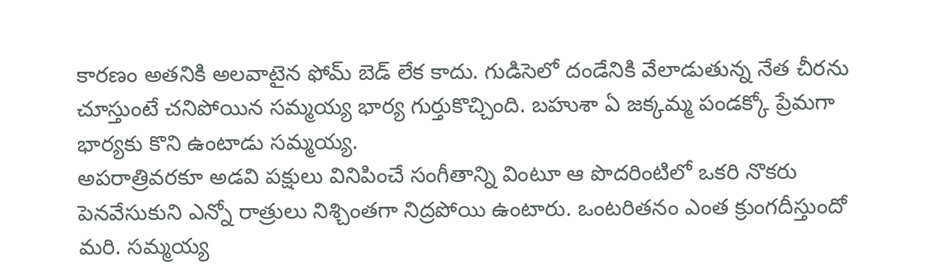కారణం అతనికి అలవాటైన ఫోమ్ బెడ్ లేక కాదు. గుడిసెలో దండేనికి వేలాడుతున్న నేత చీరను చూస్తుంటే చనిపోయిన సమ్మయ్య భార్య గుర్తుకొచ్చింది. బహుశా ఏ జక్కమ్మ పండక్కో ప్రేమగా భార్యకు కొని ఉంటాడు సమ్మయ్య.
అపరాత్రివరకూ అడవి పక్షులు వినిపించే సంగీతాన్ని వింటూ ఆ పొదరింటిలో ఒకరి నొకరు పెనవేసుకుని ఎన్నో రాత్రులు నిశ్చింతగా నిద్రపోయి ఉంటారు. ఒంటరితనం ఎంత క్రుంగదీస్తుందో మరి. సమ్మయ్య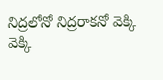నిద్రలోనో నిద్రరాకనో వెక్కి వెక్కి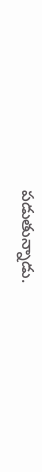పడుతున్నాడు.